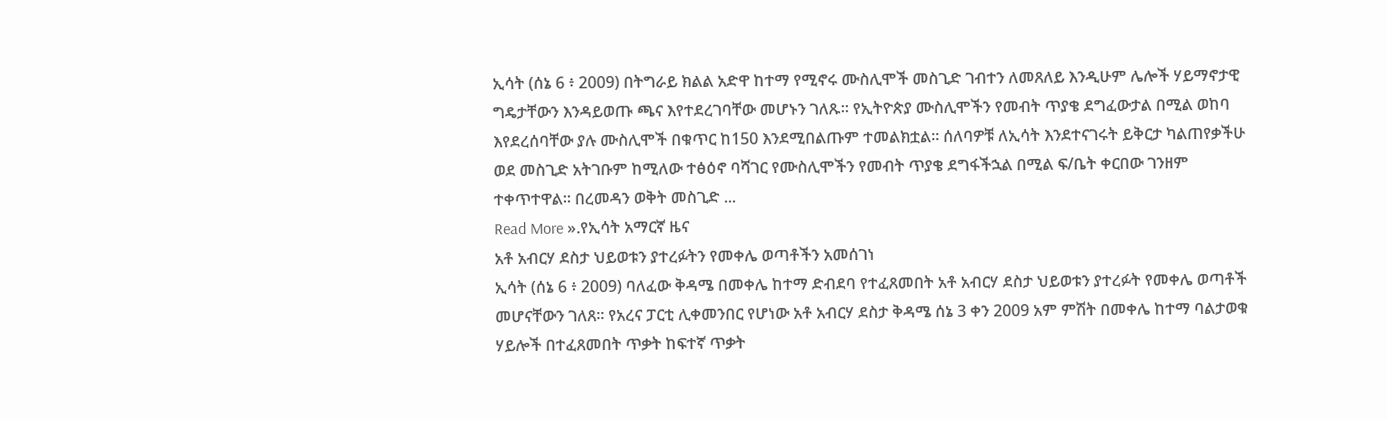ኢሳት (ሰኔ 6 ፥ 2009) በትግራይ ክልል አድዋ ከተማ የሚኖሩ ሙስሊሞች መስጊድ ገብተን ለመጸለይ እንዲሁም ሌሎች ሃይማኖታዊ ግዴታቸውን እንዳይወጡ ጫና እየተደረገባቸው መሆኑን ገለጹ። የኢትዮጵያ ሙስሊሞችን የመብት ጥያቄ ደግፈውታል በሚል ወከባ እየደረሰባቸው ያሉ ሙስሊሞች በቁጥር ከ150 እንደሚበልጡም ተመልክቷል። ሰለባዎቹ ለኢሳት እንደተናገሩት ይቅርታ ካልጠየቃችሁ ወደ መስጊድ አትገቡም ከሚለው ተፅዕኖ ባሻገር የሙስሊሞችን የመብት ጥያቄ ደግፋችኋል በሚል ፍ/ቤት ቀርበው ገንዘም ተቀጥተዋል። በረመዳን ወቅት መስጊድ ...
Read More ».የኢሳት አማርኛ ዜና
አቶ አብርሃ ደስታ ህይወቱን ያተረፉትን የመቀሌ ወጣቶችን አመሰገነ
ኢሳት (ሰኔ 6 ፥ 2009) ባለፈው ቅዳሜ በመቀሌ ከተማ ድብደባ የተፈጸመበት አቶ አብርሃ ደስታ ህይወቱን ያተረፉት የመቀሌ ወጣቶች መሆናቸውን ገለጸ። የአረና ፓርቲ ሊቀመንበር የሆነው አቶ አብርሃ ደስታ ቅዳሜ ሰኔ 3 ቀን 2009 አም ምሽት በመቀሌ ከተማ ባልታወቁ ሃይሎች በተፈጸመበት ጥቃት ከፍተኛ ጥቃት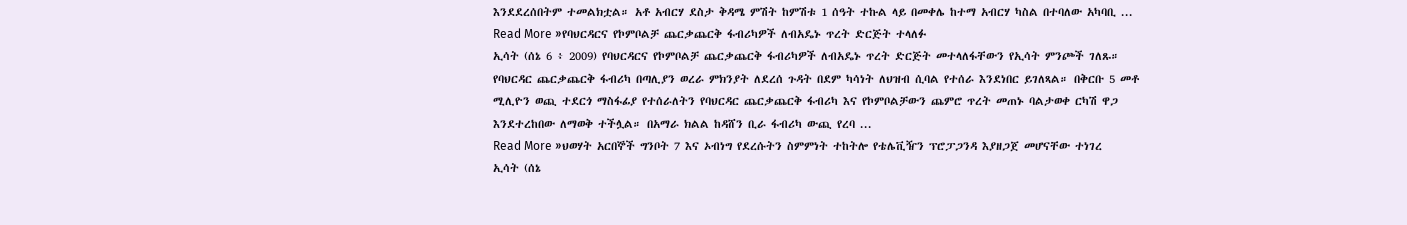እንደደረሰበትም ተመልክቷል። አቶ አብርሃ ደስታ ቅዳሜ ምሽት ከምሽቱ 1 ሰዓት ተኩል ላይ በመቀሌ ከተማ አብርሃ ካስል በተባለው አካባቢ ...
Read More »የባህርዳርና የኮምቦልቻ ጨርቃጨርቅ ፋብሪካዎች ለብአዴኑ ጥረት ድርጅት ተላለፉ
ኢሳት (ሰኔ 6 ፥ 2009) የባህርዳርና የኮምቦልቻ ጨርቃጨርቅ ፋብሪካዎች ለብአዴኑ ጥረት ድርጅት መተላለፋቸውን የኢሳት ምንጮች ገለጹ። የባህርዳር ጨርቃጨርቅ ፋብሪካ በጣሊያን ወረራ ምክንያት ለደረሰ ጉዳት በደም ካሳነት ለህዝብ ሲባል የተሰራ እንደነበር ይገለጻል። በቅርቡ 5 መቶ ሚሊዮን ወጪ ተደርጎ ማስፋፊያ የተሰራለትን የባህርዳር ጨርቃጨርቅ ፋብሪካ እና የኮምቦልቻውን ጨምሮ ጥረት መጠኑ ባልታወቀ ርካሽ ዋጋ እንደተረከበው ለማወቅ ተችሏል። በአማራ ክልል ከዳሸን ቢራ ፋብሪካ ውጪ የረባ ...
Read More »ህወሃት አርበኞች ግንቦት 7 እና ኦብነግ የደረሱትን ስምምነት ተከትሎ የቴሌቪዥን ፕሮፓጋንዳ እያዘጋጀ መሆናቸው ተነገረ
ኢሳት (ሰኔ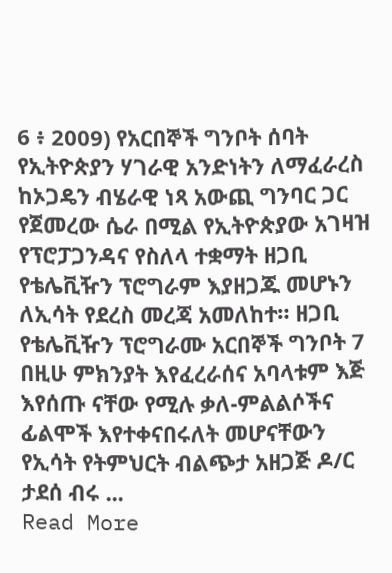6 ፥ 2009) የአርበኞች ግንቦት ሰባት የኢትዮጵያን ሃገራዊ አንድነትን ለማፈራረስ ከኦጋዴን ብሄራዊ ነጻ አውጪ ግንባር ጋር የጀመረው ሴራ በሚል የኢትዮጵያው አገዛዝ የፕሮፓጋንዳና የስለላ ተቋማት ዘጋቢ የቴሌቪዥን ፕሮግራም እያዘጋጁ መሆኑን ለኢሳት የደረስ መረጃ አመለከተ። ዘጋቢ የቴሌቪዥን ፕሮግራሙ አርበኞች ግንቦት 7 በዚሁ ምክንያት እየፈረራሰና አባላቱም እጅ እየሰጡ ናቸው የሚሉ ቃለ-ምልልሶችና ፊልሞች እየተቀናበሩለት መሆናቸውን የኢሳት የትምህርት ብልጭታ አዘጋጅ ዶ/ር ታደሰ ብሩ ...
Read More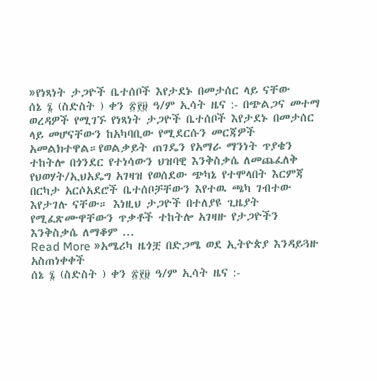»የነጻነት ታጋዮች ቤተሰቦች እየታደኑ በመታሰር ላይ ናቸው
ሰኔ ፮ (ስድስት ) ቀን ፳፻፱ ዓ/ም ኢሳት ዜና :- በጭልጋና መተማ ወረዳዎች የሚገኙ የነጻነት ታጋዮች ቤተሰቦች እየታደኑ በመታሰር ላይ መሆናቸውን ከአካባቢው የሚደርሱን መርጃዎች አመልክተዋል።የወልቃይት ጠገዴን የአማራ ማንነት ጥያቄን ተከትሎ በጎንደር የተነሳውን ህዝባዊ እንቅስቃሴ ለመጨፈለቅ የህወሃት/ኢህአዴግ አገዛዝ የወሰደው ጭካኔ የተሞላበት እርምጃ በርካታ አርሶአደሮች ቤተሰቦቻቸውን እየተዉ ጫካ ገብተው እየታገሉ ናቸው። እነዚህ ታጋዮች በተለያዩ ጊዜያት የሚፈጽሙዋቸውን ጥቃቶች ተከትሎ አገዛዙ የታጋዮችን እንቅስቃሴ ለማቆም ...
Read More »አሜሪካ ዜጎቿ በድጋሜ ወደ ኢትዮጵያ እንዳይጓዙ አስጠነቀቀች
ሰኔ ፮ (ስድስት ) ቀን ፳፻፱ ዓ/ም ኢሳት ዜና :-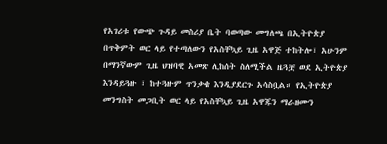የአገሪቱ የውጭ ጉዳይ መስሪያ ቤት ባወጣው መግለጫ በኢትዮጵያ በጥቅምት ወር ላይ የተጣለውን የአስቸኳይ ጊዜ አዋጅ ተከትሎ፣ አሁንም በማንኛውም ጊዜ ህዝባዊ አመጽ ሊከሰት ስለሚችል ዜጓቿ ወደ ኢትዮጵያ እንዳይጓዙ ፣ ከተጓዙም ጥንቃቄ እንዲያደርጉ አሳስቧል። የኢትዮጵያ መንግስት መጋቢት ወር ላይ የአስቸኳይ ጊዜ አዋጁን ማራዘሙን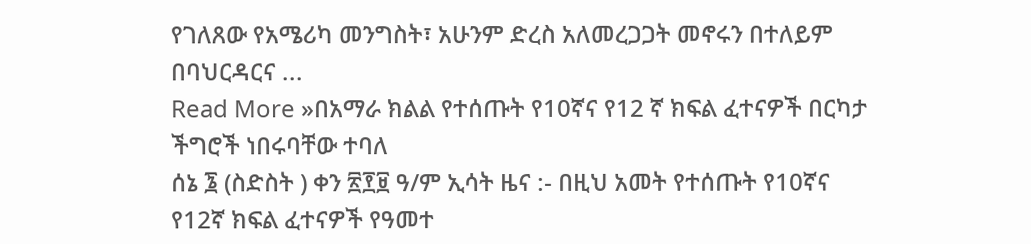የገለጸው የአሜሪካ መንግስት፣ አሁንም ድረስ አለመረጋጋት መኖሩን በተለይም በባህርዳርና ...
Read More »በአማራ ክልል የተሰጡት የ10ኛና የ12 ኛ ክፍል ፈተናዎች በርካታ ችግሮች ነበሩባቸው ተባለ
ሰኔ ፮ (ስድስት ) ቀን ፳፻፱ ዓ/ም ኢሳት ዜና :- በዚህ አመት የተሰጡት የ10ኛና የ12ኛ ክፍል ፈተናዎች የዓመተ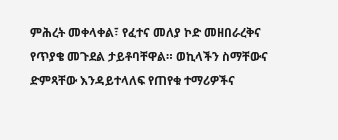ምሕረት መቀላቀል፣ የፈተና መለያ ኮድ መዘበራረቅና የጥያቄ መጉደል ታይቶባቸዋል። ወኪላችን ስማቸውና ድምጻቸው እንዳይተላለፍ የጠየቁ ተማሪዎችና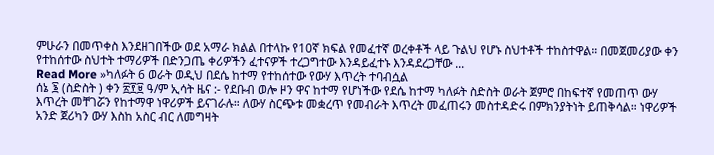ምሁራን በመጥቀስ እንደዘገበችው ወደ አማራ ክልል በተላኩ የ10ኛ ክፍል የመፈተኛ ወረቀቶች ላይ ጉልህ የሆኑ ስህተቶች ተከስተዋል። በመጀመሪያው ቀን የተከሰተው ስህተት ተማሪዎች በድንጋጤ ቀሪዎችን ፈተናዎች ተረጋግተው እንዳይፈተኑ እንዳደረጋቸው ...
Read More »ካለፉት 6 ወራት ወዲህ በደሴ ከተማ የተከሰተው የውሃ እጥረት ተባብሷል
ሰኔ ፮ (ስድስት ) ቀን ፳፻፱ ዓ/ም ኢሳት ዜና :- የደቡብ ወሎ ዞን ዋና ከተማ የሆነችው የደሴ ከተማ ካለፉት ስድስት ወራት ጀምሮ በከፍተኛ የመጠጥ ውሃ እጥረት መቸገሯን የከተማዋ ነዋሪዎች ይናገራሉ። ለውሃ ስርጭቱ መቋረጥ የመብራት እጥረት መፈጠሩን መስተዳድሩ በምክንያትነት ይጠቅሳል። ነዋሪዎች አንድ ጀሪካን ውሃ እስከ አስር ብር ለመግዛት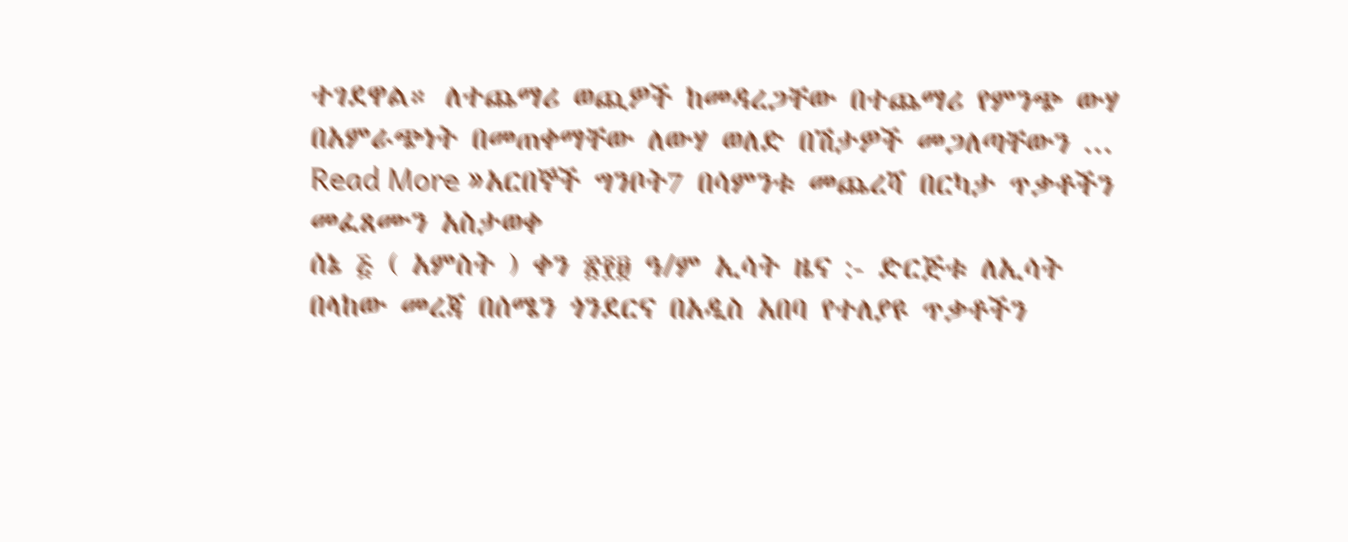ተገደዋል። ለተጨማሪ ወጪዎች ከመዳረጋቸው በተጨማሪ የምንጭ ውሃ በአምራጭነት በመጠቀማቸው ለውሃ ወለድ በሽታዎች መጋለጣቸውን ...
Read More »አርበኞች ግንቦት7 በሳምንቱ መጨረሻ በርካታ ጥቃቶችን መፈጸሙን አስታወቀ
ሰኔ ፭ ( አምስት ) ቀን ፳፻፱ ዓ/ም ኢሳት ዜና :- ድርጅቱ ለኢሳት በላከው መረጃ በሰሜን ጎንደርና በአዲስ አበባ የተለያዩ ጥቃቶችን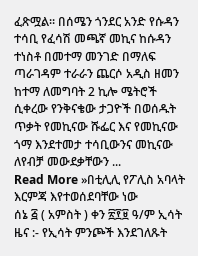ፈጽሟል። በሰሜን ጎንደር አንድ የሱዳን ተሳቢ የፈሳሽ መጫኛ መኪና ከሱዳን ተነስቶ በመተማ መንገድ በማለፍ ጣራገዳም ተራራን ጨርሶ አዲስ ዘመን ከተማ ለመግባት 2 ኪሎ ሜትሮች ሲቀረው የንቅናቄው ታጋዮች በወሰዱት ጥቃት የመኪናው ሹፌር እና የመኪናው ጎማ እንደተመታ ተሳቢውንና መኪናው ለየብቻ መውደቃቸውን ...
Read More »በቲሊሊ የፖሊስ አባላት እርምጃ እየተወሰደባቸው ነው
ሰኔ ፭ ( አምስት ) ቀን ፳፻፱ ዓ/ም ኢሳት ዜና :- የኢሳት ምንጮች እንደገለጹት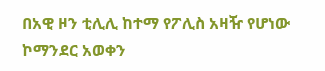በአዊ ዞን ቲሊሊ ከተማ የፖሊስ አዛዥ የሆነው ኮማንደር አወቀን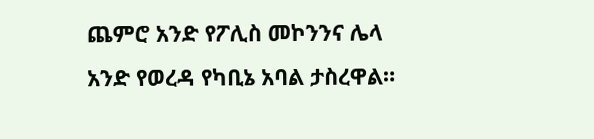ጨምሮ አንድ የፖሊስ መኮንንና ሌላ አንድ የወረዳ የካቢኔ አባል ታስረዋል።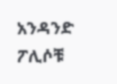አንዳንድ ፖሊሶቹ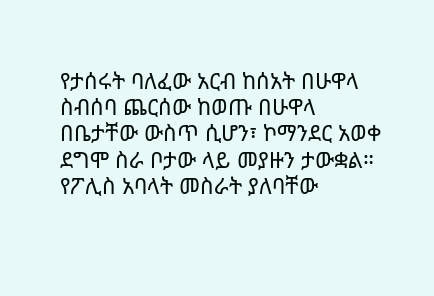የታሰሩት ባለፈው አርብ ከሰአት በሁዋላ ስብሰባ ጨርሰው ከወጡ በሁዋላ በቤታቸው ውስጥ ሲሆን፣ ኮማንደር አወቀ ደግሞ ስራ ቦታው ላይ መያዙን ታውቋል። የፖሊስ አባላት መስራት ያለባቸው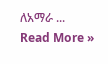ለአማራ ...
Read More »